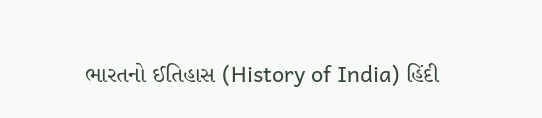ભારતનો ઈતિહાસ (History of India) હિંદી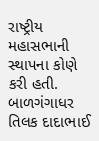રાષ્ટ્રીય મહાસભાની સ્થાપના કોણે કરી હતી. બાળગંગાધર તિલક દાદાભાઈ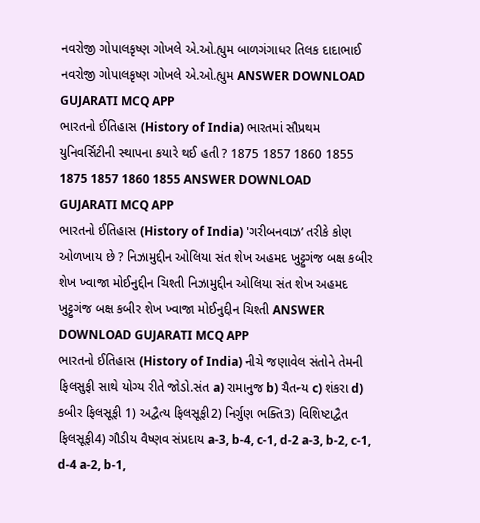નવરોજી ગોપાલકૃષ્ણ ગોખલે એ.ઓ.હ્યુમ બાળગંગાધર તિલક દાદાભાઈ નવરોજી ગોપાલકૃષ્ણ ગોખલે એ.ઓ.હ્યુમ ANSWER DOWNLOAD GUJARATI MCQ APP
ભારતનો ઈતિહાસ (History of India) ભારતમાં સૌપ્રથમ યુનિવર્સિટીની સ્થાપના કયારે થઈ હતી ? 1875 1857 1860 1855 1875 1857 1860 1855 ANSWER DOWNLOAD GUJARATI MCQ APP
ભારતનો ઈતિહાસ (History of India) 'ગરીબનવાઝ’ તરીકે કોણ ઓળખાય છે ? નિઝામુદ્દીન ઓલિયા સંત શેખ અહમદ ખુટ્ટુગંજ બક્ષ કબીર શેખ ખ્વાજા મોઈનુદ્દીન ચિશ્તી નિઝામુદ્દીન ઓલિયા સંત શેખ અહમદ ખુટ્ટુગંજ બક્ષ કબીર શેખ ખ્વાજા મોઈનુદ્દીન ચિશ્તી ANSWER DOWNLOAD GUJARATI MCQ APP
ભારતનો ઈતિહાસ (History of India) નીચે જણાવેલ સંતોને તેમની ફિલસુફી સાથે યોગ્ય રીતે જોડો.સંત a) રામાનુજ b) ચૈતન્ય c) શંકરા d) કબીર ફિલસૂફી 1) અદ્વૈત્ય ફિલસૂફી2) નિર્ગુણ ભક્તિ3) વિશિષ્ટાદ્વૈત ફિલસૂફી4) ગૌડીય વૈષ્ણવ સંપ્રદાય a-3, b-4, c-1, d-2 a-3, b-2, c-1, d-4 a-2, b-1,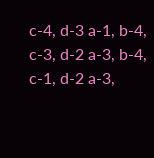c-4, d-3 a-1, b-4, c-3, d-2 a-3, b-4, c-1, d-2 a-3,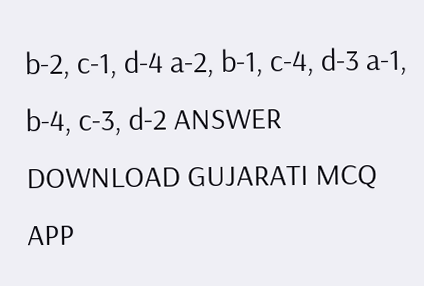b-2, c-1, d-4 a-2, b-1, c-4, d-3 a-1, b-4, c-3, d-2 ANSWER DOWNLOAD GUJARATI MCQ APP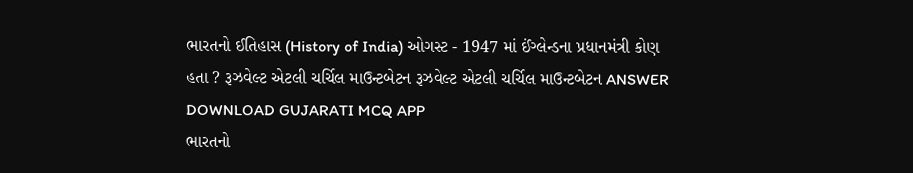ભારતનો ઈતિહાસ (History of India) ઓગસ્ટ - 1947 માં ઈંગ્લેન્ડના પ્રધાનમંત્રી કોણ હતા ? રૂઝવેલ્ટ એટલી ચર્ચિલ માઉન્ટબેટન રૂઝવેલ્ટ એટલી ચર્ચિલ માઉન્ટબેટન ANSWER DOWNLOAD GUJARATI MCQ APP
ભારતનો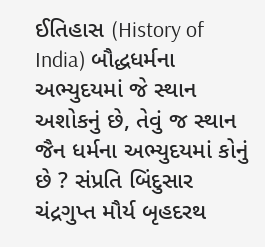ઈતિહાસ (History of India) બૌદ્ધધર્મના અભ્યુદયમાં જે સ્થાન અશોકનું છે, તેવું જ સ્થાન જૈન ધર્મના અભ્યુદયમાં કોનું છે ? સંપ્રતિ બિંદુસાર ચંદ્રગુપ્ત મૌર્ય બૃહદરથ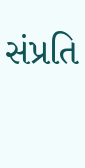સંપ્રતિ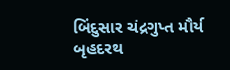બિંદુસાર ચંદ્રગુપ્ત મૌર્ય બૃહદરથ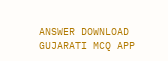ANSWER DOWNLOAD GUJARATI MCQ APP